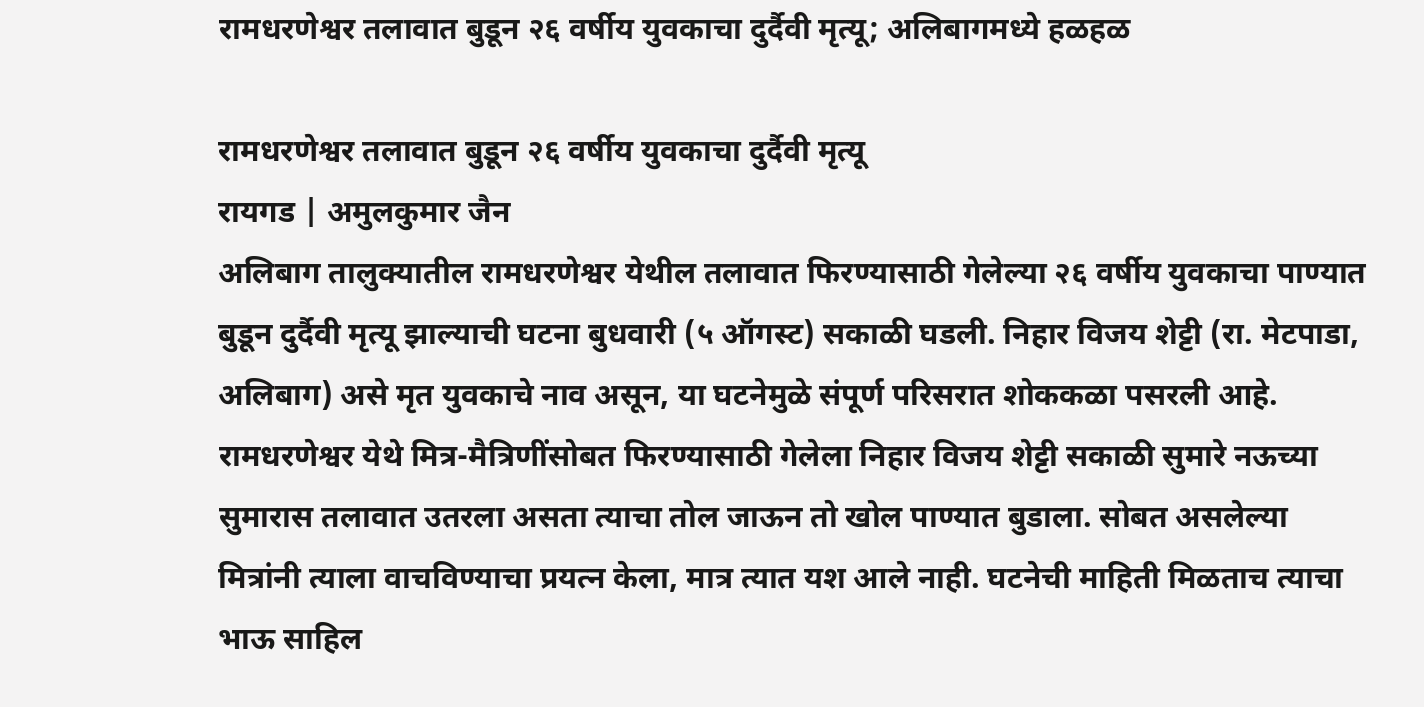रामधरणेश्वर तलावात बुडून २६ वर्षीय युवकाचा दुर्दैवी मृत्यू; अलिबागमध्ये हळहळ

रामधरणेश्वर तलावात बुडून २६ वर्षीय युवकाचा दुर्दैवी मृत्यू
रायगड | अमुलकुमार जैन
अलिबाग तालुक्यातील रामधरणेश्वर येथील तलावात फिरण्यासाठी गेलेल्या २६ वर्षीय युवकाचा पाण्यात बुडून दुर्दैवी मृत्यू झाल्याची घटना बुधवारी (५ ऑगस्ट) सकाळी घडली. निहार विजय शेट्टी (रा. मेटपाडा, अलिबाग) असे मृत युवकाचे नाव असून, या घटनेमुळे संपूर्ण परिसरात शोककळा पसरली आहे.
रामधरणेश्वर येथे मित्र-मैत्रिणींसोबत फिरण्यासाठी गेलेला निहार विजय शेट्टी सकाळी सुमारे नऊच्या सुमारास तलावात उतरला असता त्याचा तोल जाऊन तो खोल पाण्यात बुडाला. सोबत असलेल्या मित्रांनी त्याला वाचविण्याचा प्रयत्न केला, मात्र त्यात यश आले नाही. घटनेची माहिती मिळताच त्याचा भाऊ साहिल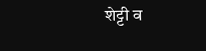शेट्टी व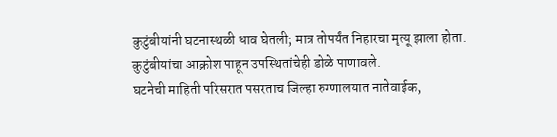कुटुंबीयांनी घटनास्थळी धाव घेतली; मात्र तोपर्यंत निहारचा मृत्यू झाला होता. कुटुंबीयांचा आक्रोश पाहून उपस्थितांचेही डोळे पाणावले.
घटनेची माहिती परिसरात पसरताच जिल्हा रुग्णालयात नातेवाईक,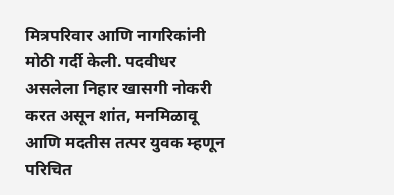मित्रपरिवार आणि नागरिकांनी मोठी गर्दी केली. पदवीधर असलेला निहार खासगी नोकरी करत असून शांत, मनमिळावू आणि मदतीस तत्पर युवक म्हणून परिचित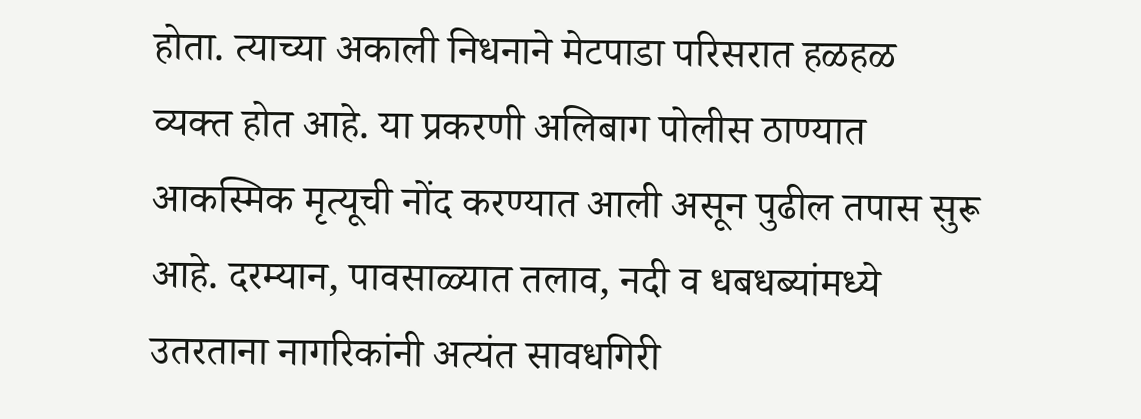होता. त्याच्या अकाली निधनाने मेटपाडा परिसरात हळहळ व्यक्त होत आहे. या प्रकरणी अलिबाग पोलीस ठाण्यात आकस्मिक मृत्यूची नोंद करण्यात आली असून पुढील तपास सुरू आहे. दरम्यान, पावसाळ्यात तलाव, नदी व धबधब्यांमध्ये उतरताना नागरिकांनी अत्यंत सावधगिरी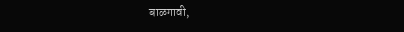बाळगावी,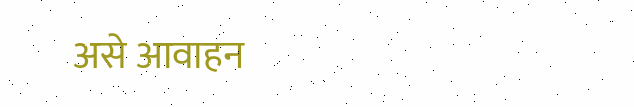असे आवाहन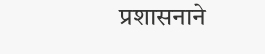प्रशासनाने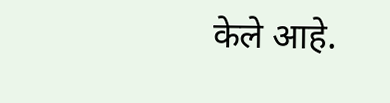केले आहे.